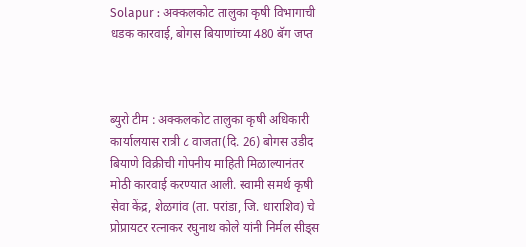Solapur : अक्कलकोट तालुका कृषी विभागाची धडक कारवाई, बोगस बियाणांच्या 480 बॅग जप्त



ब्युरो टीम : अक्कलकोट तालुका कृषी अधिकारी कार्यालयास रात्री ८ वाजता(दि. 26) बोगस उडीद बियाणे विक्रीची गोपनीय माहिती मिळाल्यानंतर मोठी कारवाई करण्यात आली. स्वामी समर्थ कृषी सेवा केंद्र, शेळगांव (ता. परांडा, जि. धाराशिव) चे प्रोप्रायटर रत्नाकर रघुनाथ कोले यांनी निर्मल सीड्स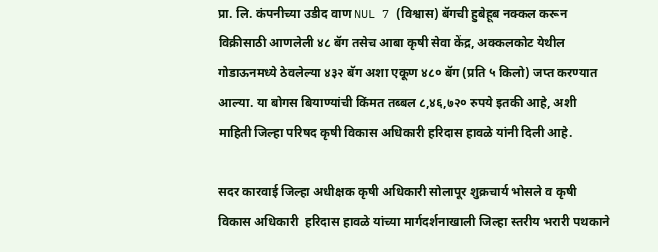प्रा. लि. कंपनीच्या उडीद वाण NUL 7 (विश्वास) बॅगची हुबेहूब नक्कल करून विक्रीसाठी आणलेली ४८ बॅग तसेच आबा कृषी सेवा केंद्र, अक्कलकोट येथील गोडाऊनमध्ये ठेवलेल्या ४३२ बॅग अशा एकूण ४८० बॅग (प्रति ५ किलो) जप्त करण्यात आल्या. या बोगस बियाण्यांची किंमत तब्बल ८,४६,७२० रुपये इतकी आहे, अशी माहिती जिल्हा परिषद कृषी विकास अधिकारी हरिदास हावळे यांनी दिली आहे.

सदर कारवाई जिल्हा अधीक्षक कृषी अधिकारी सोलापूर शुक्रचार्य भोसले व कृषी विकास अधिकारी  हरिदास हावळे यांच्या मार्गदर्शनाखाली जिल्हा स्तरीय भरारी पथकाने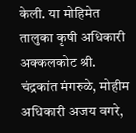केली. या मोहिमेत तालुका कृषी अधिकारी अक्कलकोट श्री. चंद्रकांत मंगरुळे, मोहीम अधिकारी अजय वगरे,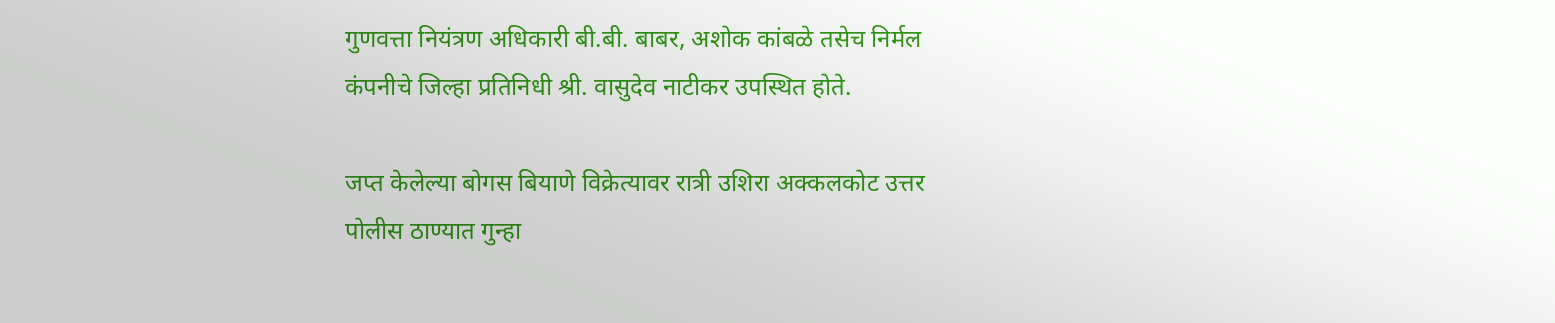गुणवत्ता नियंत्रण अधिकारी बी.बी. बाबर, अशोक कांबळे तसेच निर्मल कंपनीचे जिल्हा प्रतिनिधी श्री. वासुदेव नाटीकर उपस्थित होते.

जप्त केलेल्या बोगस बियाणे विक्रेत्यावर रात्री उशिरा अक्कलकोट उत्तर पोलीस ठाण्यात गुन्हा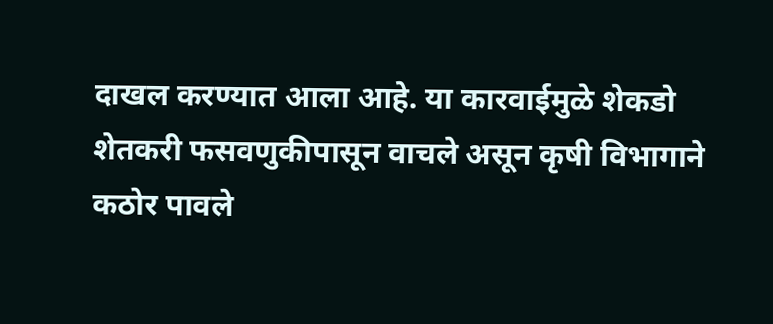दाखल करण्यात आला आहे. या कारवाईमुळे शेकडो शेतकरी फसवणुकीपासून वाचले असून कृषी विभागाने कठोर पावले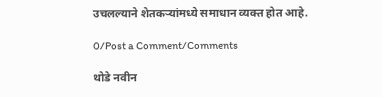उचलल्याने शेतकऱ्यांमध्ये समाधान व्यक्त होत आहे.

0/Post a Comment/Comments

थोडे नवीन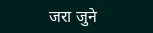जरा जुने